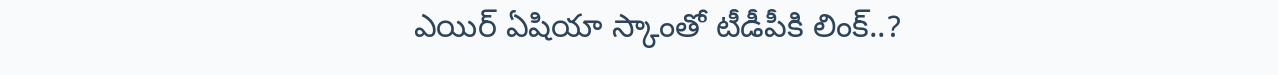ఎయిర్ ఏషియా స్కాంతో టీడీపీకి లింక్..?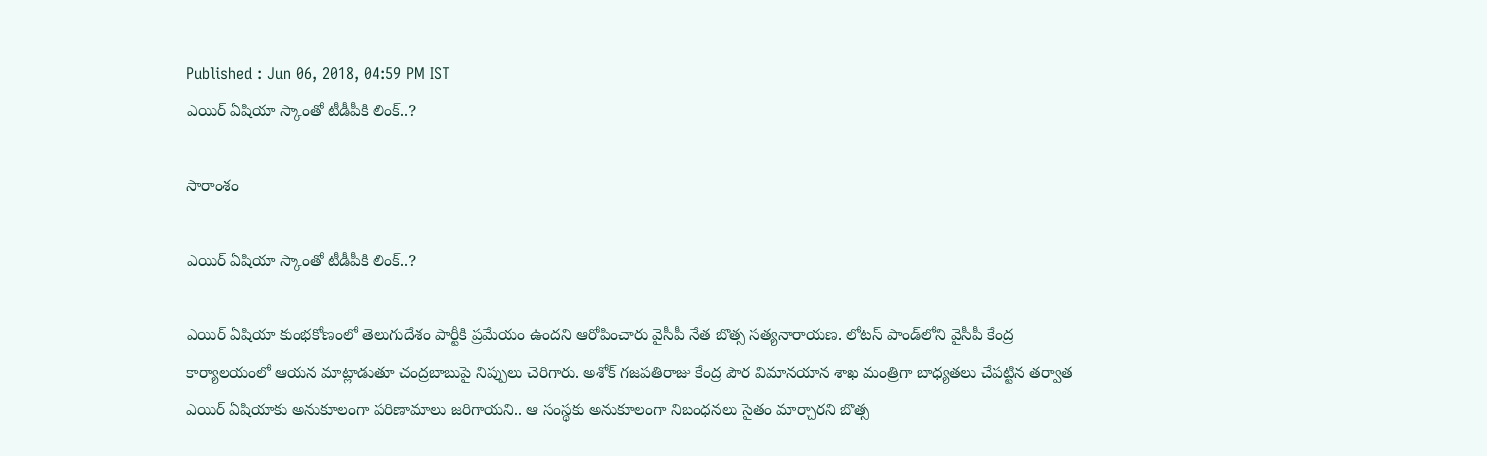Published : Jun 06, 2018, 04:59 PM IST
ఎయిర్ ఏషియా స్కాంతో టీడీపీకి లింక్..?

సారాంశం

ఎయిర్ ఏషియా స్కాంతో టీడీపీకి లింక్..?

ఎయిర్ ఏషియా కుంభకోణంలో తెలుగుదేశం పార్టీకి ప్రమేయం ఉందని ఆరోపించారు వైసీపీ నేత బొత్స సత్యనారాయణ. లోటస్ పాండ్‌‌‌లోని వైసీపీ కేంద్ర కార్యాలయంలో ఆయన మాట్లాడుతూ చంద్రబాబుపై నిప్పులు చెరిగారు. అశోక్ గజపతిరాజు కేంద్ర పౌర విమానయాన శాఖ మంత్రిగా బాధ్యతలు చేపట్టిన తర్వాత ఎయిర్ ఏషియాకు అనుకూలంగా పరిణామాలు జరిగాయని.. ఆ సంస్థకు అనుకూలంగా నిబంధనలు సైతం మార్చారని బొత్స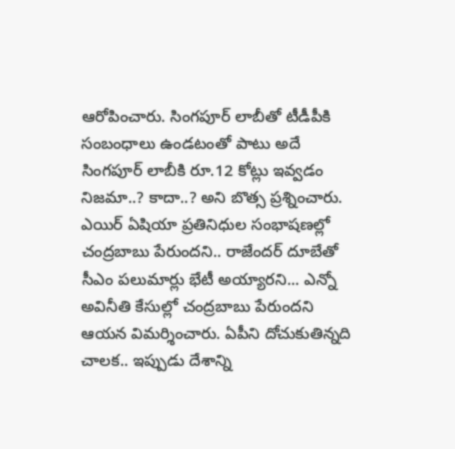ఆరోపించారు. సింగపూర్ లాబీతో టీడీపీకి సంబంధాలు ఉండటంతో పాటు అదే సింగపూర్ లాబీకి రూ.12 కోట్లు ఇవ్వడం నిజమా..? కాదా..? అని బొత్స ప్రశ్నించారు. ఎయిర్ ఏషియా ప్రతినిధుల సంభాషణల్లో చంద్రబాబు పేరుందని.. రాజేందర్ దూబేతో సీఎం పలుమార్లు భేటీ అయ్యారని... ఎన్నో అవినీతి కేసుల్లో చంద్రబాబు పేరుందని ఆయన విమర్శించారు. ఏపీని దోచుకుతిన్నది చాలక.. ఇప్పుడు దేశాన్ని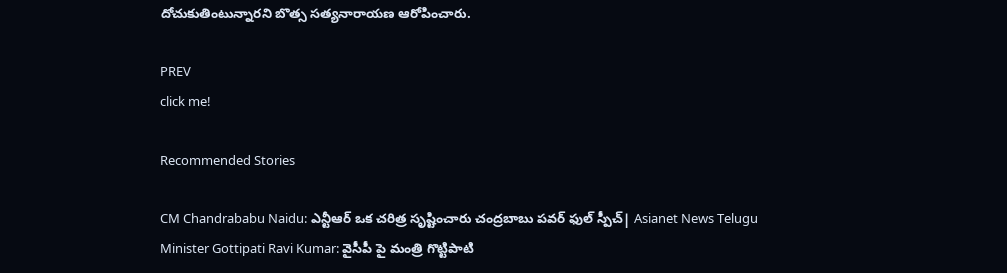దోచుకుతింటున్నారని బొత్స సత్యనారాయణ ఆరోపించారు.

PREV
click me!

Recommended Stories

CM Chandrababu Naidu: ఎన్టీఆర్ ఒక చరిత్ర సృష్టించారు చంద్రబాబు పవర్ ఫుల్ స్పీచ్| Asianet News Telugu
Minister Gottipati Ravi Kumar: వైసీపీ పై మంత్రి గొట్టిపాటి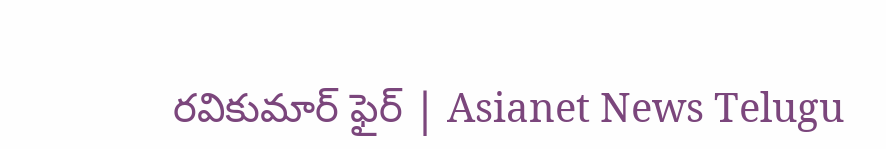రవికుమార్ ఫైర్ | Asianet News Telugu